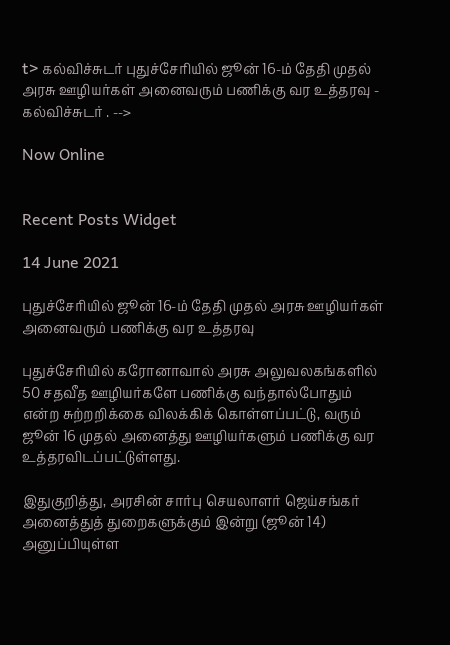t> கல்விச்சுடர் புதுச்சேரியில் ஜூன் 16-ம் தேதி முதல் அரசு ஊழியர்கள் அனைவரும் பணிக்கு வர உத்தரவு - கல்விச்சுடர் . -->

Now Online


Recent Posts Widget

14 June 2021

புதுச்சேரியில் ஜூன் 16-ம் தேதி முதல் அரசு ஊழியர்கள் அனைவரும் பணிக்கு வர உத்தரவு

புதுச்சேரியில் கரோனாவால் அரசு அலுவலகங்களில் 50 சதவீத ஊழியர்களே பணிக்கு வந்தால்போதும் என்ற சுற்றறிக்கை விலக்கிக் கொள்ளப்பட்டு, வரும் ஜூன் 16 முதல் அனைத்து ஊழியர்களும் பணிக்கு வர உத்தரவிடப்பட்டுள்ளது.

இதுகுறித்து, அரசின் சார்பு செயலாளர் ஜெய்சங்கர் அனைத்துத் துறைகளுக்கும் இன்று (ஜூன் 14) அனுப்பியுள்ள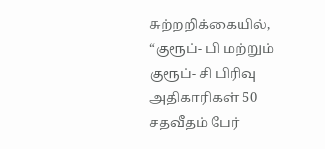சுற்றறிக்கையில், “குரூப்- பி மற்றும் குரூப்- சி பிரிவு அதிகாரிகள் 50 சதவீதம் பேர்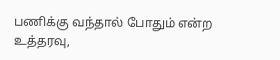பணிக்கு வந்தால் போதும் என்ற உத்தரவு,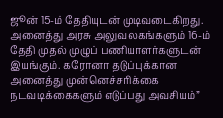ஜூன் 15-ம் தேதியுடன் முடிவடைகிறது. அனைத்து அரசு அலுவலகங்களும் 16-ம் தேதி முதல் முழுப் பணியாளர்களுடன் இயங்கும். கரோனா தடுப்புக்கான அனைத்து முன்னெச்சரிக்கை நடவடிக்கைகளும் எடுப்பது அவசியம்”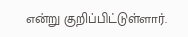என்று குறிப்பிட்டுள்ளார்.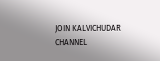JOIN KALVICHUDAR CHANNEL